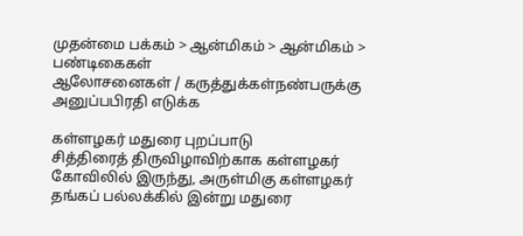முதன்மை பக்கம் > ஆன்மிகம் > ஆன்மிகம் > பண்டிகைகள்
ஆலோசனைகள் / கருத்துக்கள்நண்பருக்கு அனுப்பபிரதி எடுக்க

கள்ளழகர் மதுரை புற‌ப்பாடு
சித்திரைத் திருவிழா‌வி‌ற்காக க‌ள்ளழக‌‌ர் கோவிலில் இருந்து, அருள்மிகு கள்ளழகர் தங்கப் பல்லக்கில் இ‌ன்று மதுரை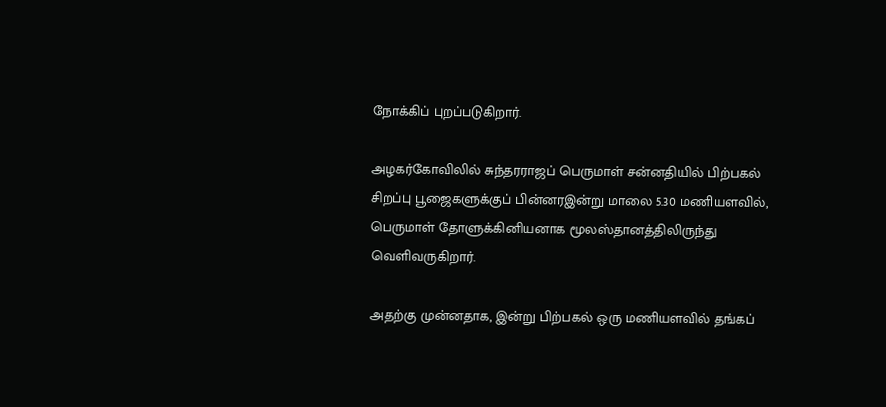நோ‌க்‌கி‌ப் புற‌ப்படு‌கிறா‌ர்.

அழகர்கோவிலில் சுந்தரராஜப் பெருமாள் சன்னதியில் பிற்பகல் சிறப்பு பூஜைகளுக்குப் பின்னரஇ‌ன்று மாலை 5.30 மணியளவில், பெருமாள் தோளுக்கினியனாக மூலஸ்தானத்திலிருந்து வெளிவருகிறார்.

அத‌ற்கு மு‌ன்னதாக, இ‌ன்று பிற்பகல் ஒரு மணியளவில் தங்கப்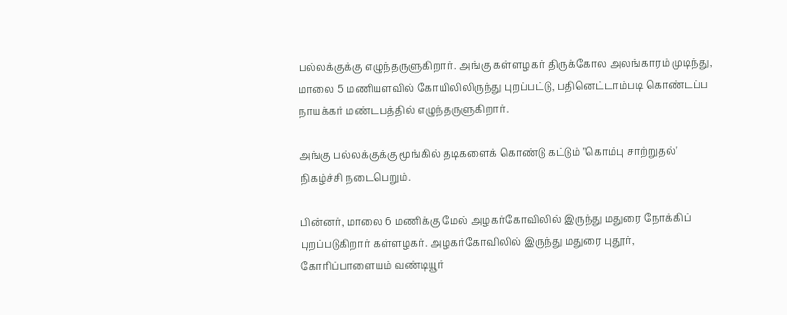பல்லக்குக்கு எழுந்தருளுகிறார். அங்கு கள்ளழகர் திருக்கோல அலங்காரம் முடிந்து, மாலை 5 மணியளவில் கோயிலிலிருந்து புறப்பட்டு, பதினெட்டாம்படி கொண்டப்ப நாயக்கர் மண்டபத்தில் எழுந்தருளுகிறார்.

அங்கு பல்லக்குக்கு மூங்கில் தடிகளைக் கொண்டு கட்டும் "கொம்பு சாற்றுதல்' நிகழ்ச்சி நடைபெறும்.

பின்னர், மாலை 6 மணிக்கு மேல் அழகர்கோவிலில் இருந்து மதுரை நோக்கிப் புறப்படுகிறார் கள்ளழகர். அழகர்கோவிலில் இருந்து மதுரை புதூர், கோரிப்பாளையம் வண்டியூர்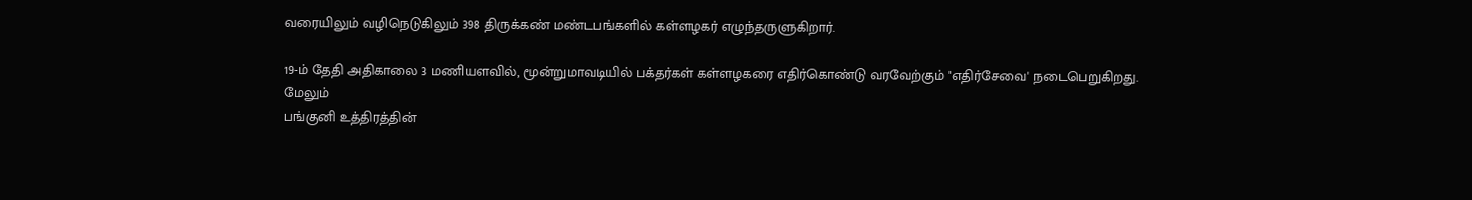வரையிலும் வழிநெடுகிலும் 398 திருக்கண் மண்டபங்களில் கள்ளழகர் எழுந்தருளுகிறார்.

19-ம் தேதி அதிகாலை 3 மணியளவில், மூன்றுமாவடியில் பக்தர்கள் கள்ளழகரை எதிர்கொண்டு வரவேற்கும் "எதிர்சேவை' நடைபெறுகிறது.
மேலும்
பங்குனி உத்திரத்தின்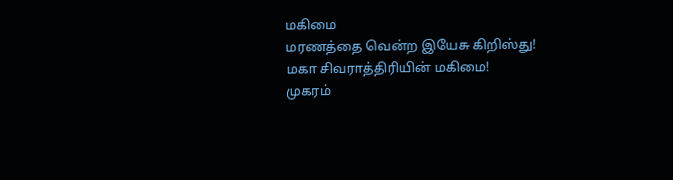மகிமை
மரண‌த்தை வென்ற இயேசு கிறிஸ்து!
மகா சிவராத்திரி‌யி‌ன் ம‌கிமை!
முகர‌ம்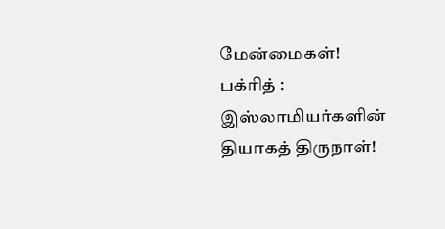மே‌ன்மைக‌ள்!
ப‌க்‌ரி‌த் : இஸ்லாமியர்களின் தியாகத் திருநாள்‌!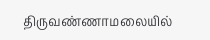திருவ‌ண்ணாமலை‌யி‌ல்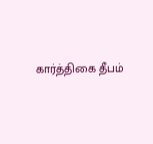கா‌ர்‌த்‌திகை ‌தீப‌ம்